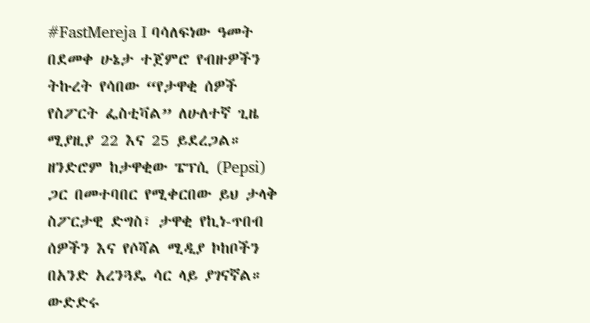#FastMereja I ባሳለፍነው ዓመት በደመቀ ሁኔታ ተጀምሮ የብዙዎችን ትኩረት የሳበው “የታዋቂ ሰዎች የስፖርት ፌስቲቫል” ለሁለተኛ ጊዜ ሚያዚያ 22 እና 25 ይደረጋል።
ዘንድሮም ከታዋቂው ፔፕሲ (Pepsi) ጋር በመተባበር የሚቀርበው ይህ ታላቅ ስፖርታዊ ድግስ፣ ታዋቂ የኪነ-ጥበብ ሰዎችን እና የሶሻል ሚዲያ ኮከቦችን በአንድ አረንጓዴ ሳር ላይ ያገናኛል።
ውድድሩ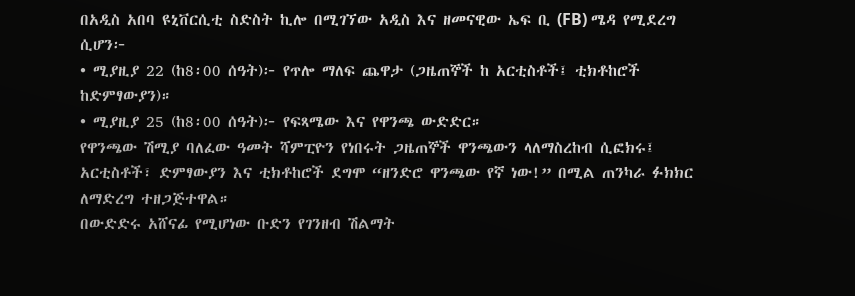በአዲስ አበባ ዩኒቨርሲቲ ስድስት ኪሎ በሚገኘው አዲስ እና ዘመናዊው ኤፍ ቢ (FB) ሜዳ የሚደረግ ሲሆን፦
• ሚያዚያ 22 (ከ8፡00 ሰዓት)፦ የጥሎ ማለፍ ጨዋታ (ጋዜጠኞች ከ አርቲስቶች፤ ቲክቶከሮች ከድምፃውያን)።
• ሚያዚያ 25 (ከ8፡00 ሰዓት)፦ የፍጻሜው እና የዋንጫ ውድድር።
የዋንጫው ሽሚያ ባለፈው ዓመት ሻምፒዮን የነበሩት ጋዜጠኞች ዋንጫውን ላለማስረከብ ሲፎክሩ፤ አርቲስቶች፣ ድምፃውያን እና ቲክቶከሮች ደግሞ “ዘንድሮ ዋንጫው የኛ ነው!” በሚል ጠንካራ ፉክክር ለማድረግ ተዘጋጅተዋል።
በውድድሩ አሸናፊ የሚሆነው ቡድን የገንዘብ ሽልማት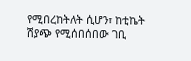የሚበረከትለት ሲሆን፣ ከቲኬት ሽያጭ የሚሰበሰበው ገቢ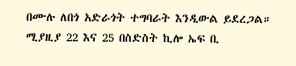በሙሉ ለበጎ አድራጎት ተግባራት እንዲውል ይደረጋል።
ሚያዚያ 22 እና 25 በስድስት ኪሎ ኤፍ ቢ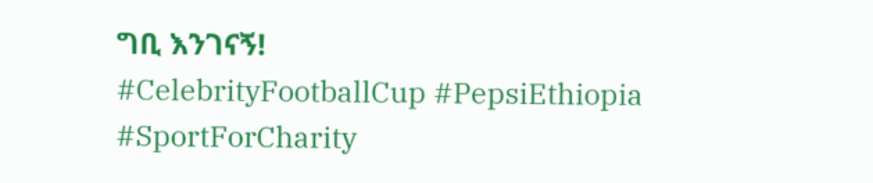ግቢ እንገናኝ!
#CelebrityFootballCup #PepsiEthiopia #SportForCharity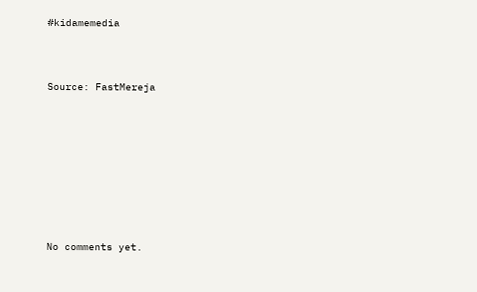#kidamemedia



Source: FastMereja









No comments yet.